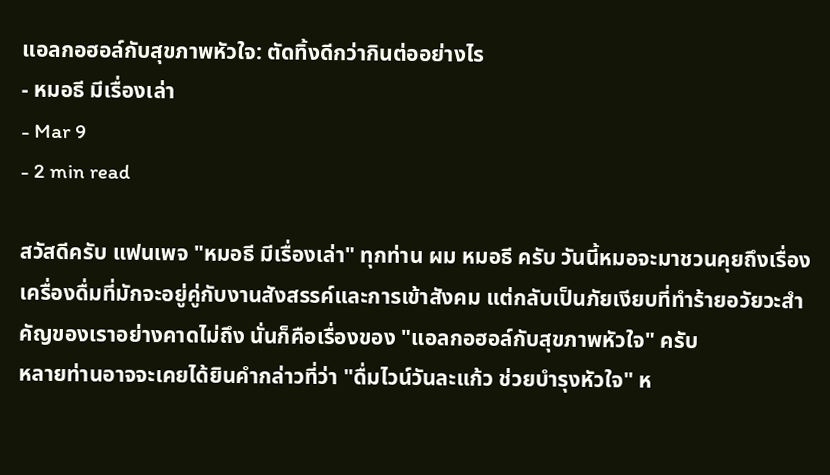แอลกอฮอล์กับสุขภาพหัวใจ: ตัดทิ้งดีกว่ากินต่ออย่างไร
- หมอธี มีเรื่องเล่า
- Mar 9
- 2 min read

สวัสดีครับ แฟนเพจ "หมอธี มีเรื่องเล่า" ทุกท่าน ผม หมอธี ครับ วันนี้หมอจะมาชวนคุยถึงเรื่องเครื่องดื่มที่มักจะอยู่คู่กับงานสังสรรค์และการเข้าสังคม แต่กลับเป็นภัยเงียบที่ทำร้ายอวัยวะสำคัญของเราอย่างคาดไม่ถึง นั่นก็คือเรื่องของ "แอลกอฮอล์กับสุขภาพหัวใจ" ครับ
หลายท่านอาจจะเคยได้ยินคำกล่าวที่ว่า "ดื่มไวน์วันละแก้ว ช่วยบำรุงหัวใจ" ห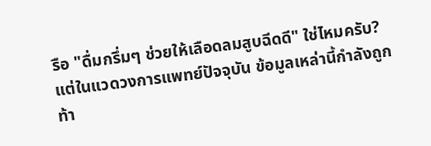รือ "ดื่มกรึ่มๆ ช่วยให้เลือดลมสูบฉีดดี" ใช่ไหมครับ? แต่ในแวดวงการแพทย์ปัจจุบัน ข้อมูลเหล่านี้กำลังถูกท้า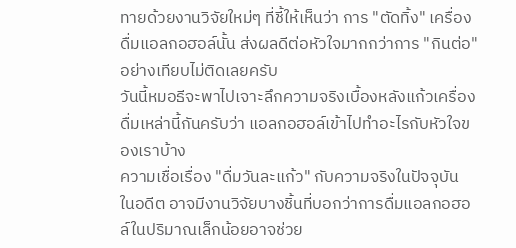ทายด้วยงานวิจัยใหม่ๆ ที่ชี้ให้เห็นว่า การ "ตัดทิ้ง" เครื่องดื่มแอลกอฮอล์นั้น ส่งผลดีต่อหัวใจมากกว่าการ "กินต่อ" อย่างเทียบไม่ติดเลยครับ
วันนี้หมอธีจะพาไปเจาะลึกความจริงเบื้องหลังแก้วเครื่องดื่มเหล่านี้กันครับว่า แอลกอฮอล์เข้าไปทำอะไรกับหัวใจของเราบ้าง
ความเชื่อเรื่อง "ดื่มวันละแก้ว" กับความจริงในปัจจุบัน
ในอดีต อาจมีงานวิจัยบางชิ้นที่บอกว่าการดื่มแอลกอฮอล์ในปริมาณเล็กน้อยอาจช่วย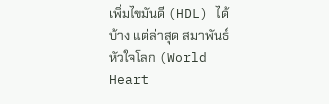เพิ่มไขมันดี (HDL) ได้บ้าง แต่ล่าสุด สมาพันธ์หัวใจโลก (World Heart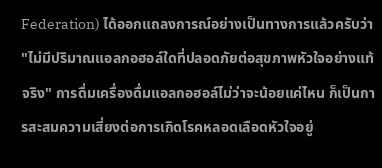Federation) ได้ออกแถลงการณ์อย่างเป็นทางการแล้วครับว่า "ไม่มีปริมาณแอลกอฮอล์ใดที่ปลอดภัยต่อสุขภาพหัวใจอย่างแท้จริง" การดื่มเครื่องดื่มแอลกอฮอล์ไม่ว่าจะน้อยแค่ไหน ก็เป็นการสะสมความเสี่ยงต่อการเกิดโรคหลอดเลือดหัวใจอยู่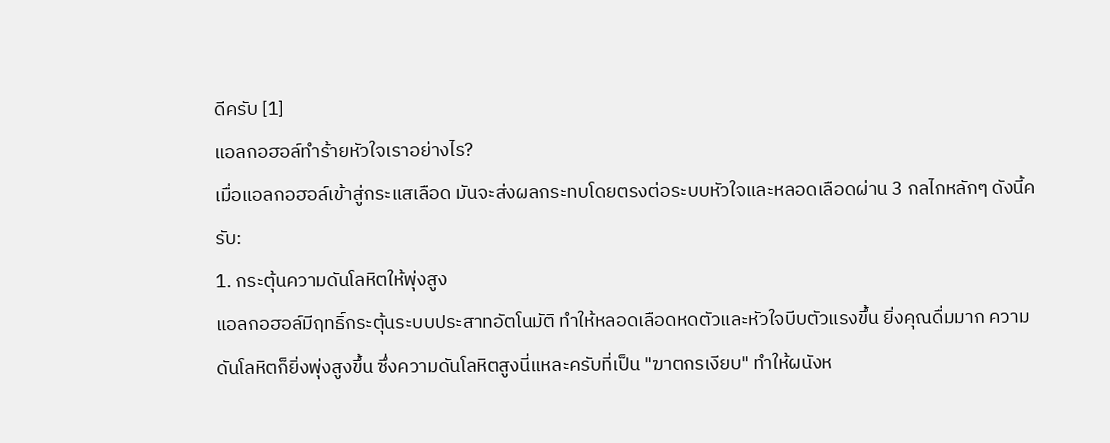ดีครับ [1]
แอลกอฮอล์ทำร้ายหัวใจเราอย่างไร?
เมื่อแอลกอฮอล์เข้าสู่กระแสเลือด มันจะส่งผลกระทบโดยตรงต่อระบบหัวใจและหลอดเลือดผ่าน 3 กลไกหลักๆ ดังนี้ครับ:
1. กระตุ้นความดันโลหิตให้พุ่งสูง
แอลกอฮอล์มีฤทธิ์กระตุ้นระบบประสาทอัตโนมัติ ทำให้หลอดเลือดหดตัวและหัวใจบีบตัวแรงขึ้น ยิ่งคุณดื่มมาก ความดันโลหิตก็ยิ่งพุ่งสูงขึ้น ซึ่งความดันโลหิตสูงนี่แหละครับที่เป็น "ฆาตกรเงียบ" ทำให้ผนังห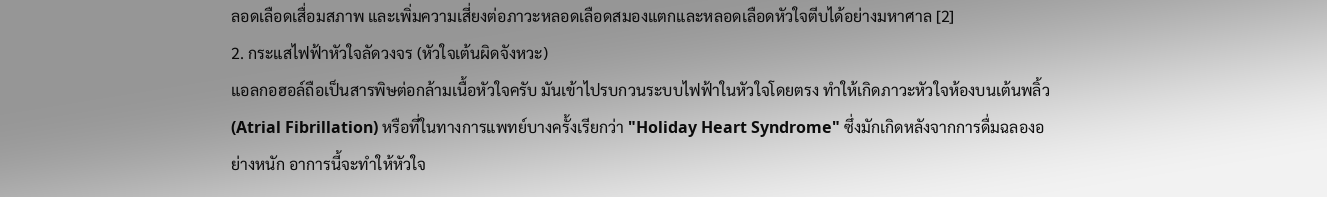ลอดเลือดเสื่อมสภาพ และเพิ่มความเสี่ยงต่อภาวะหลอดเลือดสมองแตกและหลอดเลือดหัวใจตีบได้อย่างมหาศาล [2]
2. กระแสไฟฟ้าหัวใจลัดวงจร (หัวใจเต้นผิดจังหวะ)
แอลกอฮอล์ถือเป็นสารพิษต่อกล้ามเนื้อหัวใจครับ มันเข้าไปรบกวนระบบไฟฟ้าในหัวใจโดยตรง ทำให้เกิดภาวะหัวใจห้องบนเต้นพลิ้ว (Atrial Fibrillation) หรือที่ในทางการแพทย์บางครั้งเรียกว่า "Holiday Heart Syndrome" ซึ่งมักเกิดหลังจากการดื่มฉลองอย่างหนัก อาการนี้จะทำให้หัวใจ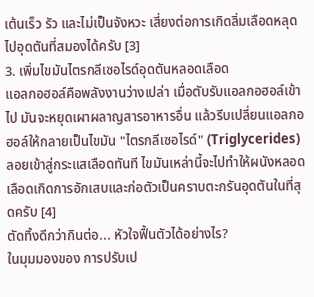เต้นเร็ว รัว และไม่เป็นจังหวะ เสี่ยงต่อการเกิดลิ่มเลือดหลุดไปอุดตันที่สมองได้ครับ [3]
3. เพิ่มไขมันไตรกลีเซอไรด์อุดตันหลอดเลือด
แอลกอฮอล์คือพลังงานว่างเปล่า เมื่อตับรับแอลกอฮอล์เข้าไป มันจะหยุดเผาผลาญสารอาหารอื่น แล้วรีบเปลี่ยนแอลกอฮอล์ให้กลายเป็นไขมัน "ไตรกลีเซอไรด์" (Triglycerides) ลอยเข้าสู่กระแสเลือดทันที ไขมันเหล่านี้จะไปทำให้ผนังหลอดเลือดเกิดการอักเสบและก่อตัวเป็นคราบตะกรันอุดตันในที่สุดครับ [4]
ตัดทิ้งดีกว่ากินต่อ... หัวใจฟื้นตัวได้อย่างไร?
ในมุมมองของ การปรับเป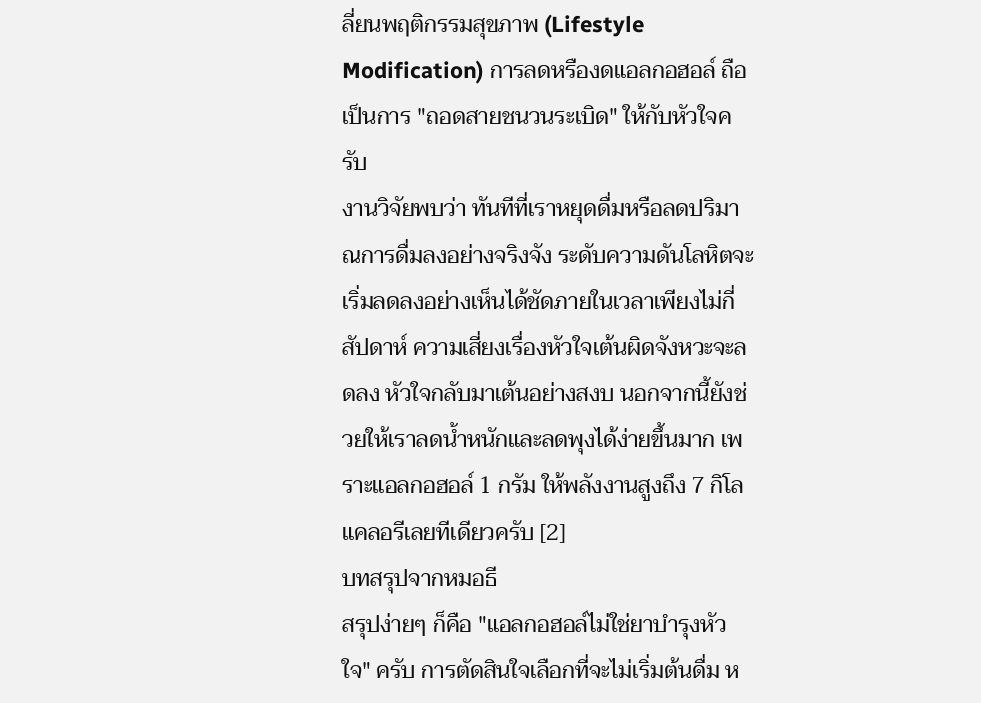ลี่ยนพฤติกรรมสุขภาพ (Lifestyle Modification) การลดหรืองดแอลกอฮอล์ ถือเป็นการ "ถอดสายชนวนระเบิด" ให้กับหัวใจครับ
งานวิจัยพบว่า ทันทีที่เราหยุดดื่มหรือลดปริมาณการดื่มลงอย่างจริงจัง ระดับความดันโลหิตจะเริ่มลดลงอย่างเห็นได้ชัดภายในเวลาเพียงไม่กี่สัปดาห์ ความเสี่ยงเรื่องหัวใจเต้นผิดจังหวะจะลดลง หัวใจกลับมาเต้นอย่างสงบ นอกจากนี้ยังช่วยให้เราลดน้ำหนักและลดพุงได้ง่ายขึ้นมาก เพราะแอลกอฮอล์ 1 กรัม ให้พลังงานสูงถึง 7 กิโลแคลอรีเลยทีเดียวครับ [2]
บทสรุปจากหมอธี
สรุปง่ายๆ ก็คือ "แอลกอฮอล์ไม่ใช่ยาบำรุงหัวใจ" ครับ การตัดสินใจเลือกที่จะไม่เริ่มต้นดื่ม ห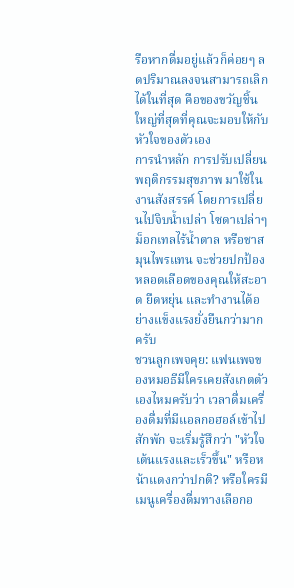รือหากดื่มอยู่แล้วก็ค่อยๆ ลดปริมาณลงจนสามารถเลิกได้ในที่สุด คือของขวัญชิ้นใหญ่ที่สุดที่คุณจะมอบให้กับหัวใจของตัวเอง
การนำหลัก การปรับเปลี่ยนพฤติกรรมสุขภาพ มาใช้ในงานสังสรรค์ โดยการเปลี่ยนไปจิบน้ำเปล่า โซดาเปล่าๆ ม็อกเทลไร้น้ำตาล หรือชาสมุนไพรแทน จะช่วยปกป้องหลอดเลือดของคุณให้สะอาด ยืดหยุ่น และทำงานได้อย่างแข็งแรงยั่งยืนกว่ามากครับ
ชวนลูกเพจคุย: แฟนเพจของหมอธีมีใครเคยสังเกตตัวเองไหมครับว่า เวลาดื่มเครื่องดื่มที่มีแอลกอฮอล์เข้าไปสักพัก จะเริ่มรู้สึกว่า "หัวใจเต้นแรงและเร็วขึ้น" หรือหน้าแดงกว่าปกติ? หรือใครมีเมนูเครื่องดื่มทางเลือกอ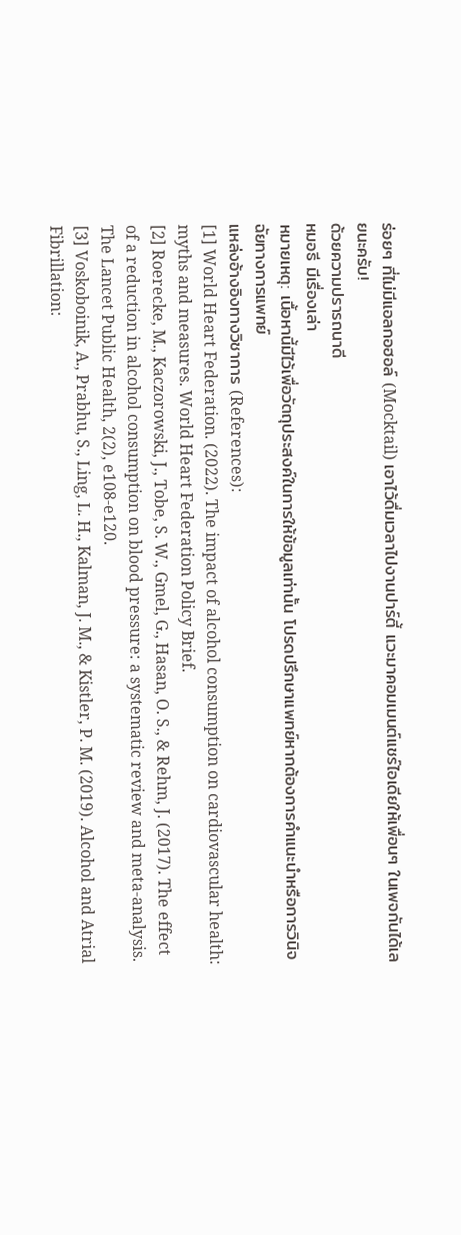ร่อยๆ ที่ไม่มีแอลกอฮอล์ (Mocktail) เอาไว้ดื่มเวลาไปงานปาร์ตี้ แวะมาคอมเมนต์แชร์ไอเดียให้เพื่อนๆ ในเพจกันได้เลยนะครับ!
ด้วยความปรารถนาดี
หมอธี มีเรื่องเล่า
หมายเหตุ: เนื้อหานี้มีไว้เพื่อวัตถุประสงค์ในการให้ข้อมูลเท่านั้น โปรดปรึกษาแพทย์หากต้องการคำแนะนำหรือการวินิจฉัยทางการแพทย์
แหล่งอ้างอิงทางวิชาการ (References):
[1] World Heart Federation. (2022). The impact of alcohol consumption on cardiovascular health: myths and measures. World Heart Federation Policy Brief.
[2] Roerecke, M., Kaczorowski, J., Tobe, S. W., Gmel, G., Hasan, O. S., & Rehm, J. (2017). The effect of a reduction in alcohol consumption on blood pressure: a systematic review and meta-analysis. The Lancet Public Health, 2(2), e108-e120.
[3] Voskoboinik, A., Prabhu, S., Ling, L. H., Kalman, J. M., & Kistler, P. M. (2019). Alcohol and Atrial Fibrillation: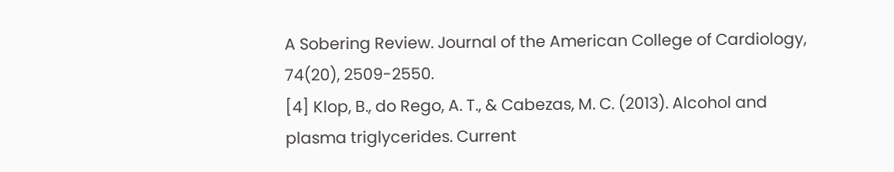A Sobering Review. Journal of the American College of Cardiology, 74(20), 2509-2550.
[4] Klop, B., do Rego, A. T., & Cabezas, M. C. (2013). Alcohol and plasma triglycerides. Current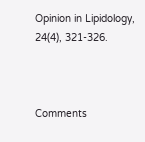Opinion in Lipidology, 24(4), 321-326.



Comments